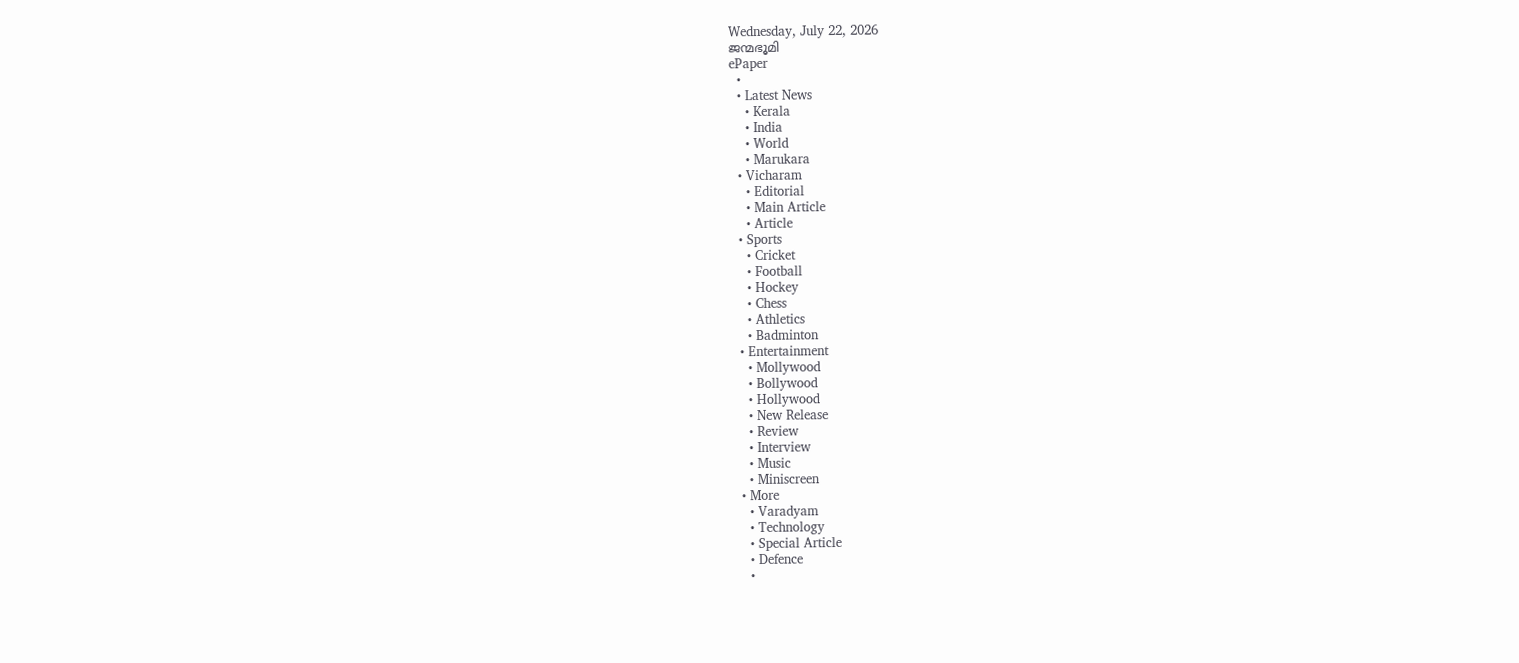Wednesday, July 22, 2026
ജന്മഭൂമി
ePaper
  •
  • Latest News
    • Kerala
    • India
    • World
    • Marukara
  • Vicharam
    • Editorial
    • Main Article
    • Article
  • Sports
    • Cricket
    • Football
    • Hockey
    • Chess
    • Athletics
    • Badminton
  • Entertainment
    • Mollywood
    • Bollywood
    • Hollywood
    • New Release
    • Review
    • Interview
    • Music
    • Miniscreen
  • More
    • Varadyam
    • Technology
    • Special Article
    • Defence
    •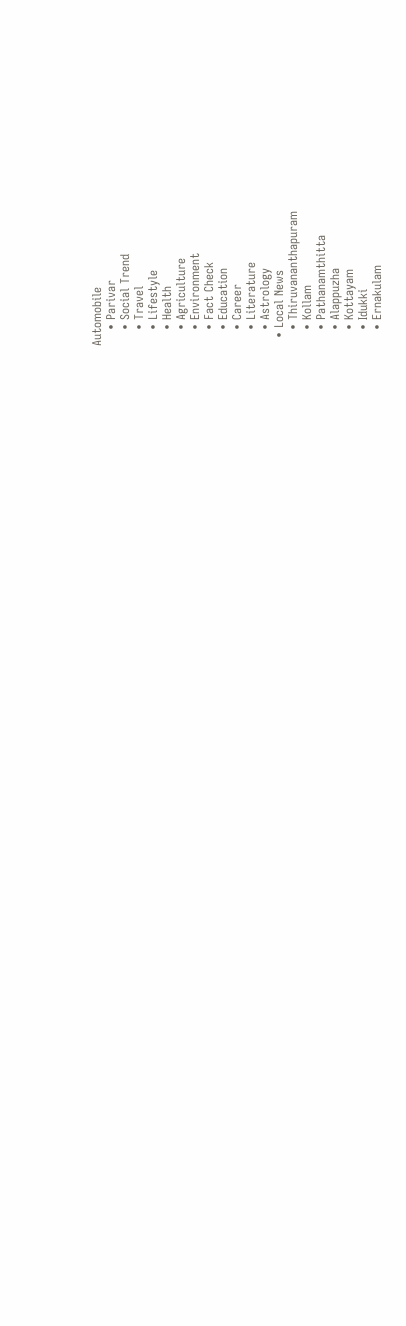Automobile
    • Parivar
    • Social Trend
    • Travel
    • Lifestyle
    • Health
    • Agriculture
    • Environment
    • Fact Check
    • Education
    • Career
    • Literature
    • Astrology
  • Local News
    • Thiruvananthapuram
    • Kollam
    • Pathanamthitta
    • Alappuzha
    • Kottayam
    • Idukki
    • Ernakulam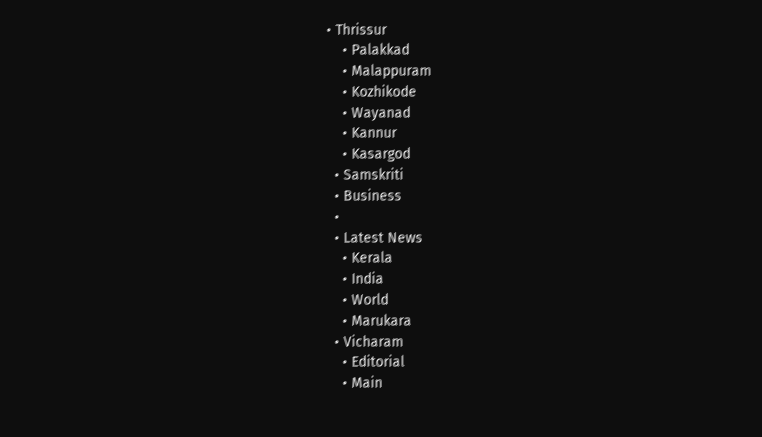• Thrissur
    • Palakkad
    • Malappuram
    • Kozhikode
    • Wayanad
    • Kannur
    • Kasargod
  • Samskriti
  • Business
  •
  • Latest News
    • Kerala
    • India
    • World
    • Marukara
  • Vicharam
    • Editorial
    • Main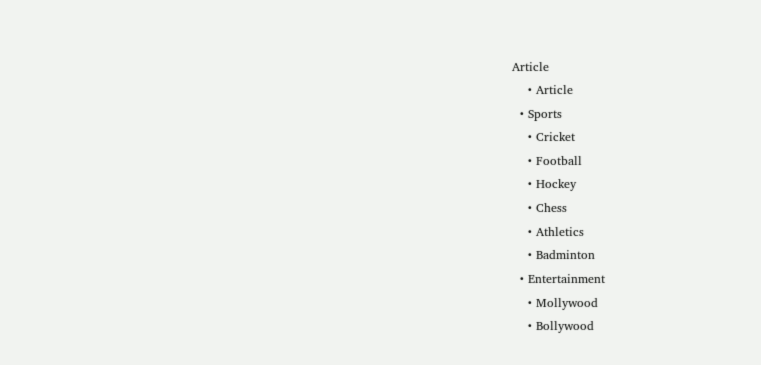Article
    • Article
  • Sports
    • Cricket
    • Football
    • Hockey
    • Chess
    • Athletics
    • Badminton
  • Entertainment
    • Mollywood
    • Bollywood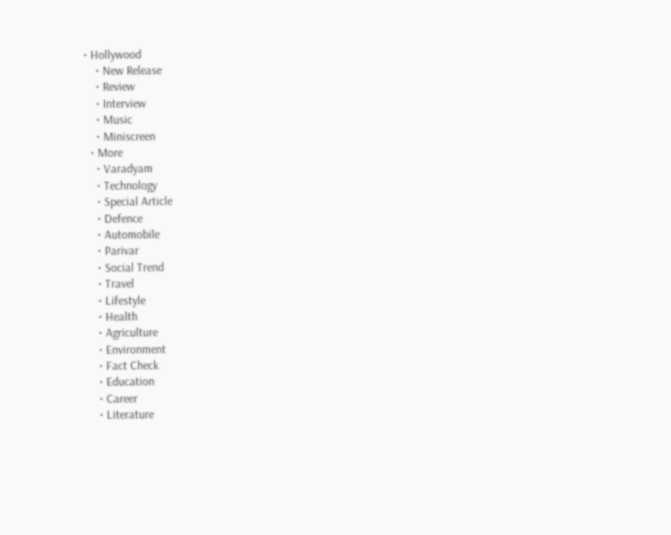• Hollywood
    • New Release
    • Review
    • Interview
    • Music
    • Miniscreen
  • More
    • Varadyam
    • Technology
    • Special Article
    • Defence
    • Automobile
    • Parivar
    • Social Trend
    • Travel
    • Lifestyle
    • Health
    • Agriculture
    • Environment
    • Fact Check
    • Education
    • Career
    • Literature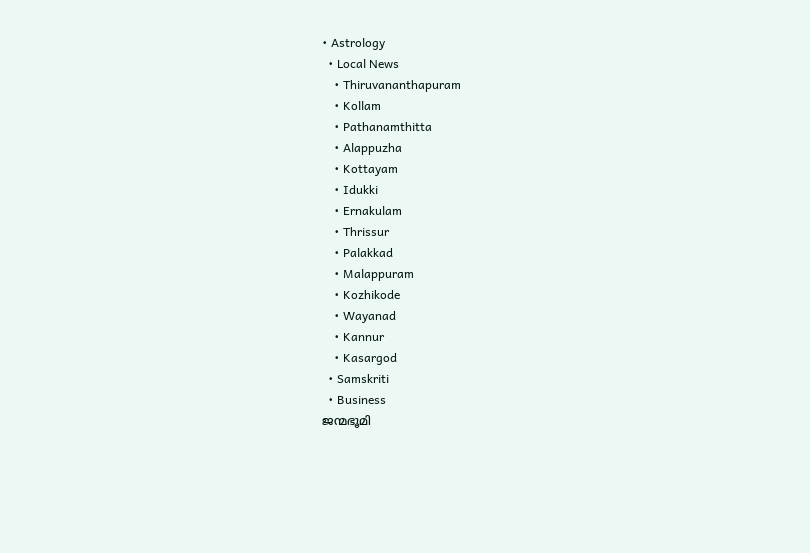• Astrology
  • Local News
    • Thiruvananthapuram
    • Kollam
    • Pathanamthitta
    • Alappuzha
    • Kottayam
    • Idukki
    • Ernakulam
    • Thrissur
    • Palakkad
    • Malappuram
    • Kozhikode
    • Wayanad
    • Kannur
    • Kasargod
  • Samskriti
  • Business
ജന്മഭൂമി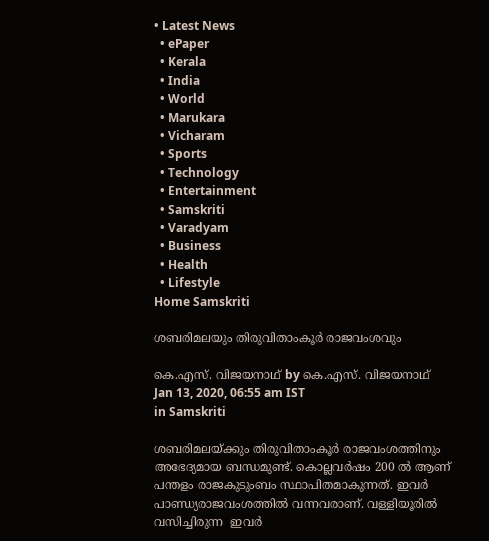• Latest News
  • ePaper
  • Kerala
  • India
  • World
  • Marukara
  • Vicharam
  • Sports
  • Technology
  • Entertainment
  • Samskriti
  • Varadyam
  • Business
  • Health
  • Lifestyle
Home Samskriti

ശബരിമലയും തിരുവിതാംകൂര്‍ രാജവംശവും

കെ.എസ്. വിജയനാഥ് by കെ.എസ്. വിജയനാഥ്
Jan 13, 2020, 06:55 am IST
in Samskriti

ശബരിമലയ്‌ക്കും തിരുവിതാംകൂര്‍ രാജവംശത്തിനും അഭേദ്യമായ ബന്ധമുണ്ട്. കൊല്ലവര്‍ഷം 200 ല്‍ ആണ് പന്തളം രാജകുടുംബം സ്ഥാപിതമാകുന്നത്. ഇവര്‍ പാണ്ഡ്യരാജവംശത്തില്‍ വന്നവരാണ്. വള്ളിയൂരില്‍ വസിച്ചിരുന്ന  ഇവര്‍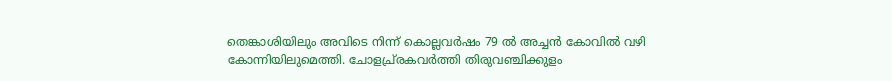തെങ്കാശിയിലും അവിടെ നിന്ന് കൊല്ലവര്‍ഷം 79 ല്‍ അച്ചന്‍ കോവില്‍ വഴി കോന്നിയിലുമെത്തി. ചോളച്ര്രകവര്‍ത്തി തിരുവഞ്ചിക്കുളം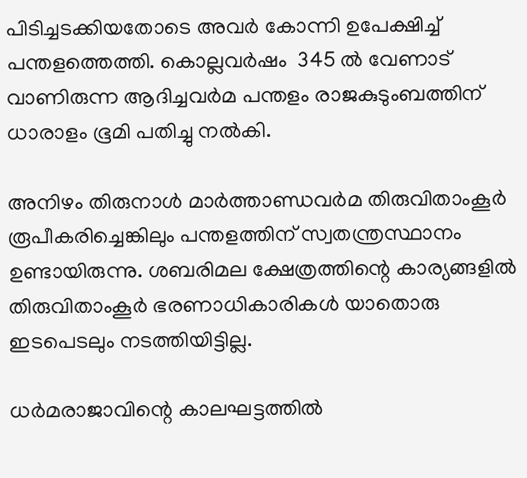പിടിച്ചടക്കിയതോടെ അവര്‍ കോന്നി ഉപേക്ഷിച്ച് പന്തളത്തെത്തി. കൊല്ലവര്‍ഷം  345 ല്‍ വേണാട് വാണിരുന്ന ആദിച്ചവര്‍മ പന്തളം രാജകുടുംബത്തിന് ധാരാളം ഭൂമി പതിച്ചു നല്‍കി.

അനിഴം തിരുനാള്‍ മാര്‍ത്താണ്ഡവര്‍മ തിരുവിതാംകൂര്‍ രൂപീകരിച്ചെങ്കിലും പന്തളത്തിന് സ്വതന്ത്രസ്ഥാനം ഉണ്ടായിരുന്നു. ശബരിമല ക്ഷേത്രത്തിന്റെ കാര്യങ്ങളില്‍ തിരുവിതാംകൂര്‍ ഭരണാധികാരികള്‍ യാതൊരു ഇടപെടലും നടത്തിയിട്ടില്ല.

ധര്‍മരാജാവിന്റെ കാലഘട്ടത്തില്‍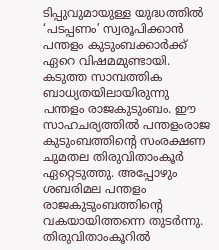ടിപ്പുവുമായുള്ള യുദ്ധത്തില്‍ ‘പടപ്പണം’ സ്വരൂപിക്കാന്‍ പന്തളം കുടുംബക്കാര്‍ക്ക് ഏറെ വിഷമമുണ്ടായി. കടുത്ത സാമ്പത്തിക ബാധ്യതയിലായിരുന്നു പന്തളം രാജകുടുംബം. ഈ സാഹചര്യത്തില്‍ പന്തളംരാജ കുടുംബത്തിന്റെ സംരക്ഷണ ചുമതല തിരുവിതാംകൂര്‍ ഏറ്റെടുത്തു. അപ്പോഴും ശബരിമല പന്തളം രാജകുടുംബത്തിന്റെ വകയായിത്തന്നെ തുടര്‍ന്നു. തിരുവിതാംകൂറില്‍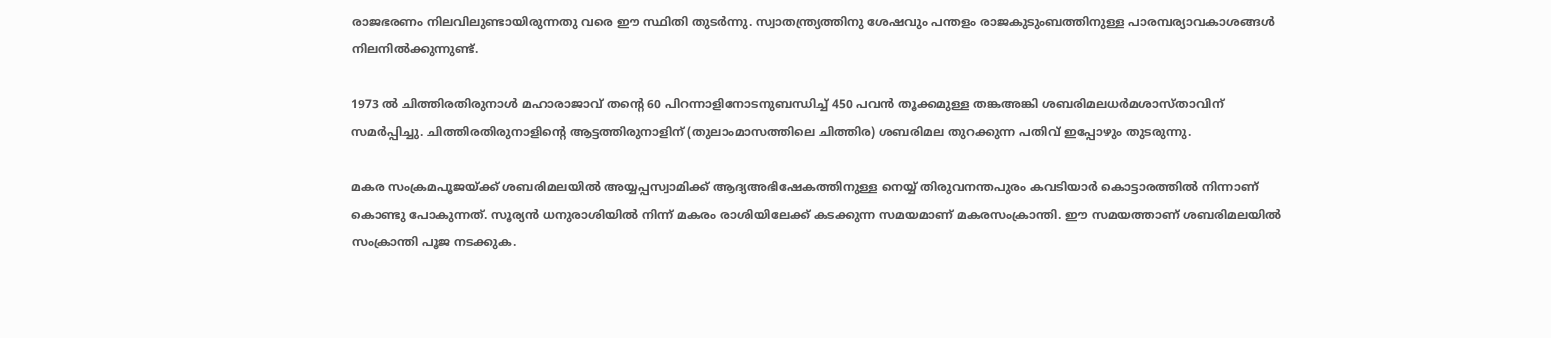രാജഭരണം നിലവിലുണ്ടായിരുന്നതു വരെ ഈ സ്ഥിതി തുടര്‍ന്നു. സ്വാതന്ത്ര്യത്തിനു ശേഷവും പന്തളം രാജകുടുംബത്തിനുള്ള പാരമ്പര്യാവകാശങ്ങള്‍ നിലനില്‍ക്കുന്നുണ്ട്.

1973 ല്‍ ചിത്തിരതിരുനാള്‍ മഹാരാജാവ് തന്റെ 60 പിറന്നാളിനോടനുബന്ധിച്ച് 450 പവന്‍ തൂക്കമുള്ള തങ്കഅങ്കി ശബരിമലധര്‍മശാസ്താവിന് സമര്‍പ്പിച്ചു. ചിത്തിരതിരുനാളിന്റെ ആട്ടത്തിരുനാളിന് (തുലാംമാസത്തിലെ ചിത്തിര) ശബരിമല തുറക്കുന്ന പതിവ് ഇപ്പോഴും തുടരുന്നു.

മകര സംക്രമപൂജയ്‌ക്ക് ശബരിമലയില്‍ അയ്യപ്പസ്വാമിക്ക് ആദ്യഅഭിഷേകത്തിനുള്ള നെയ്യ് തിരുവനന്തപുരം കവടിയാര്‍ കൊട്ടാരത്തില്‍ നിന്നാണ് കൊണ്ടു പോകുന്നത്. സൂര്യന്‍ ധനുരാശിയില്‍ നിന്ന് മകരം രാശിയിലേക്ക് കടക്കുന്ന സമയമാണ് മകരസംക്രാന്തി. ഈ സമയത്താണ് ശബരിമലയില്‍ സംക്രാന്തി പൂജ നടക്കുക.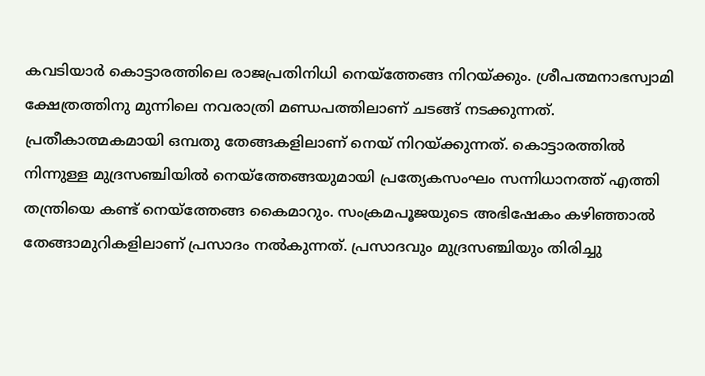കവടിയാര്‍ കൊട്ടാരത്തിലെ രാജപ്രതിനിധി നെയ്‌ത്തേങ്ങ നിറയ്‌ക്കും. ശ്രീപത്മനാഭസ്വാമി ക്ഷേത്രത്തിനു മുന്നിലെ നവരാത്രി മണ്ഡപത്തിലാണ് ചടങ്ങ് നടക്കുന്നത്. പ്രതീകാത്മകമായി ഒമ്പതു തേങ്ങകളിലാണ് നെയ് നിറയ്‌ക്കുന്നത്. കൊട്ടാരത്തില്‍ നിന്നുള്ള മുദ്രസഞ്ചിയില്‍ നെയ്‌ത്തേങ്ങയുമായി പ്രത്യേകസംഘം സന്നിധാനത്ത് എത്തി തന്ത്രിയെ കണ്ട് നെയ്‌ത്തേങ്ങ കൈമാറും. സംക്രമപൂജയുടെ അഭിഷേകം കഴിഞ്ഞാല്‍ തേങ്ങാമുറികളിലാണ് പ്രസാദം നല്‍കുന്നത്. പ്രസാദവും മുദ്രസഞ്ചിയും തിരിച്ചു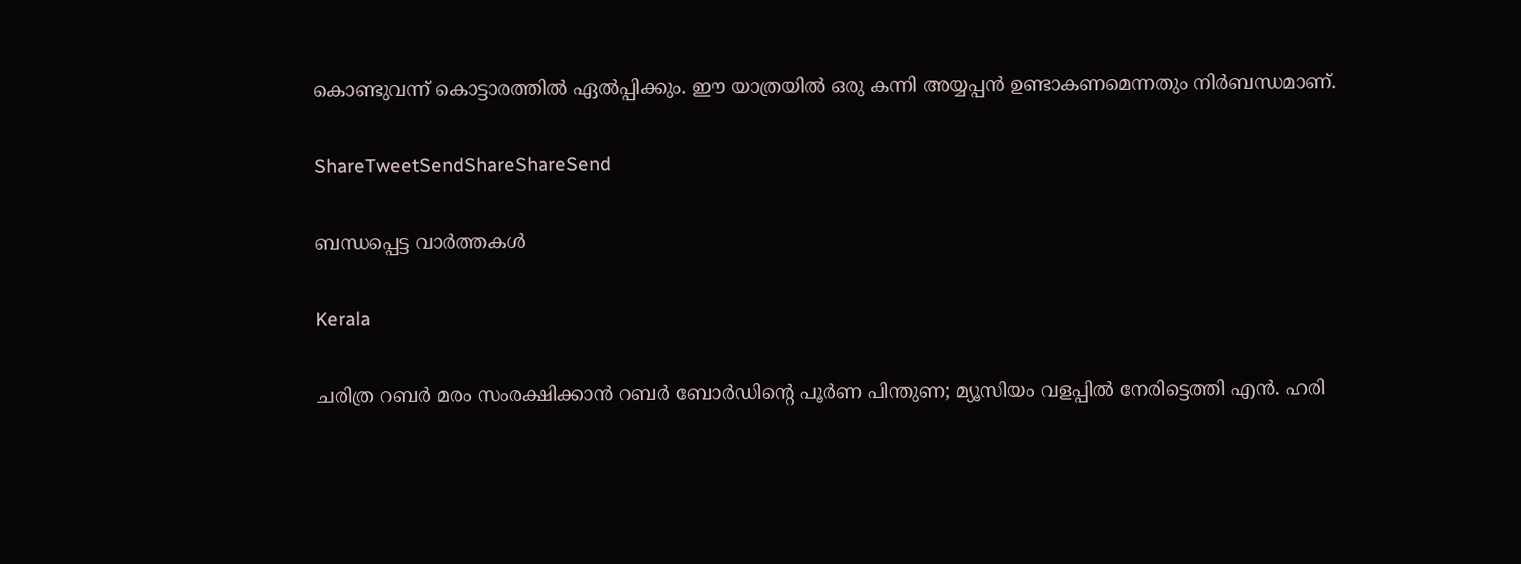കൊണ്ടുവന്ന് കൊട്ടാരത്തില്‍ ഏല്‍പ്പിക്കും. ഈ യാത്രയില്‍ ഒരു കന്നി അയ്യപ്പന്‍ ഉണ്ടാകണമെന്നതും നിര്‍ബന്ധമാണ്.

ShareTweetSendShareShareSend

ബന്ധപ്പെട്ട വാര്‍ത്തകള്‍

Kerala

ചരിത്ര റബര്‍ മരം സംരക്ഷിക്കാന്‍ റബര്‍ ബോര്‍ഡിന്റെ പൂര്‍ണ പിന്തുണ; മ്യൂസിയം വളപ്പില്‍ നേരിട്ടെത്തി എന്‍. ഹരി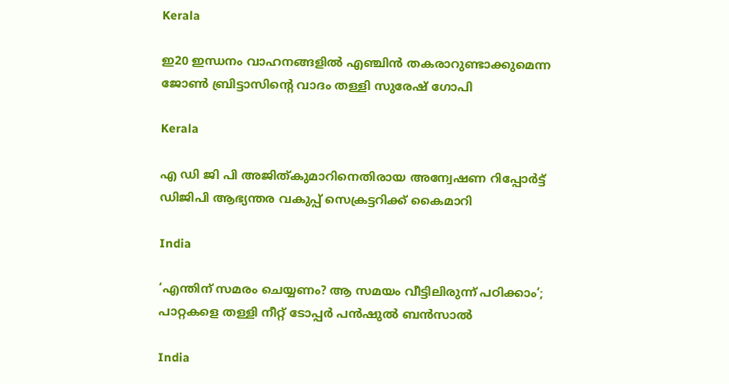Kerala

ഇ20 ഇന്ധനം വാഹനങ്ങളില്‍ എഞ്ചിന്‍ തകരാറുണ്ടാക്കുമെന്ന ജോണ്‍ ബ്രിട്ടാസിന്റെ വാദം തള്ളി സുരേഷ് ഗോപി

Kerala

എ ഡി ജി പി അജിത്കുമാറിനെതിരായ അന്വേഷണ റിപ്പോര്‍ട്ട് ഡിജിപി ആഭ്യന്തര വകുപ്പ് സെക്രട്ടറിക്ക് കൈമാറി

India

‘എന്തിന് സമരം ചെയ്യണം? ആ സമയം വീട്ടിലിരുന്ന് പഠിക്കാം’; പാറ്റകളെ തള്ളി നീറ്റ് ടോപ്പർ പൻഷുൽ ബൻസാൽ

India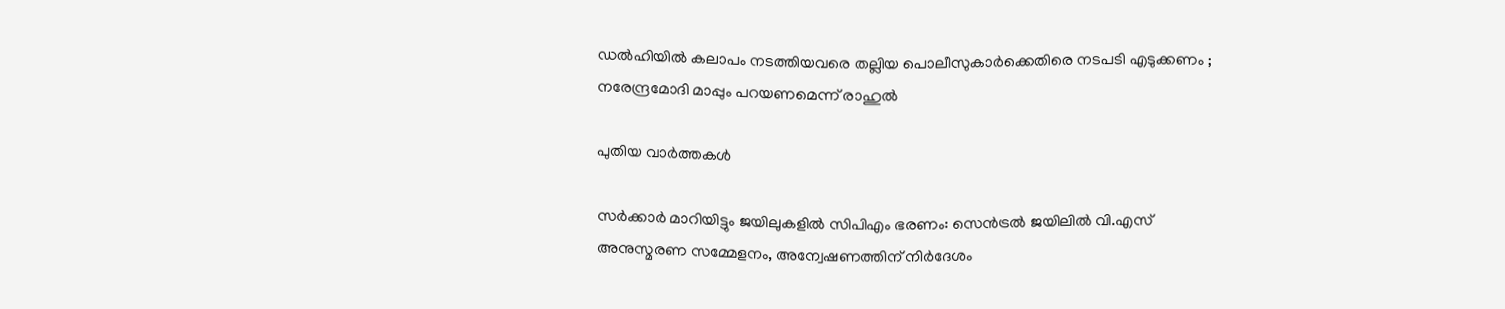ഡൽഹിയിൽ കലാപം നടത്തിയവരെ തല്ലിയ പൊലീസുകാർക്കെതിരെ നടപടി എടുക്കണം ; നരേന്ദ്രമോദി മാപ്പും പറയണമെന്ന് രാഹുൽ

പുതിയ വാര്‍ത്തകള്‍

സര്‍ക്കാര്‍ മാറിയിട്ടും ജയിലുകളില്‍ സിപിഎം ഭരണം: സെന്‍ട്രല്‍ ജയിലില്‍ വി.എസ് അനുസ്മരണ സമ്മേളനം, അന്വേഷണത്തിന് നിര്‍ദേശം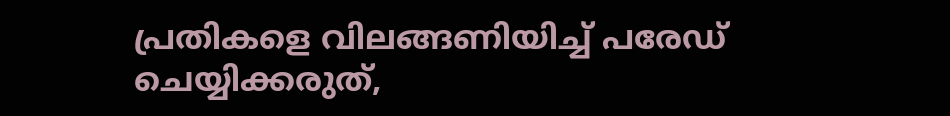പ്രതികളെ വിലങ്ങണിയിച്ച് പരേഡ് ചെയ്യിക്കരുത്,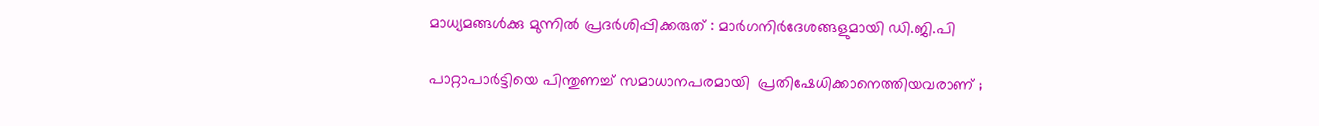മാധ്യമങ്ങള്‍ക്കു മുന്നില്‍ പ്രദര്‍ശിപ്പിക്കരുത് : മാര്‍ഗനിര്‍ദേശങ്ങളുമായി ഡി.ജി.പി

പാറ്റാപാർട്ടിയെ പിന്തുണച്ച് സമാധാനപരമായി  പ്രതിഷേധിക്കാനെത്തിയവരാണ് ;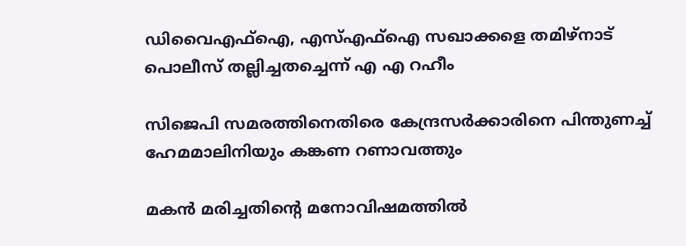ഡിവൈഎഫ്ഐ, എസ്എഫ്ഐ സഖാക്കളെ തമിഴ്നാട് പൊലീസ് തല്ലിച്ചതച്ചെന്ന് എ എ റഹീം

സിജെപി സമരത്തിനെതിരെ കേന്ദ്രസര്‍ക്കാരിനെ പിന്തുണച്ച് ഹേമമാലിനിയും കങ്കണ റണാവത്തും

മകന്‍ മരിച്ചതിന്റെ മനോവിഷമത്തില്‍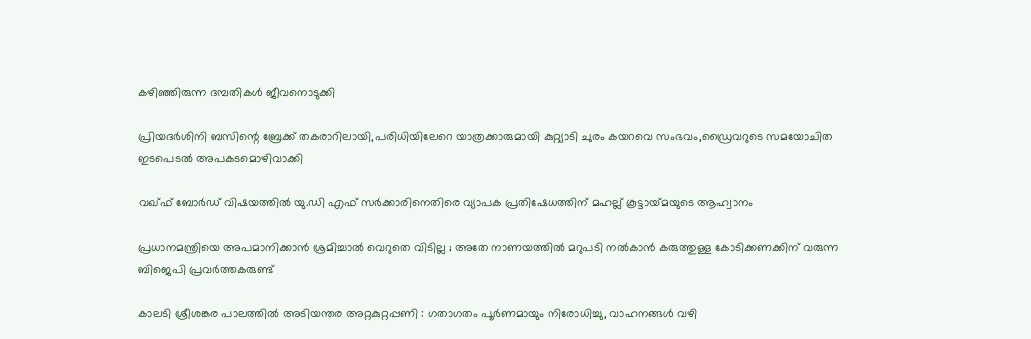കഴിഞ്ഞിരുന്ന ദമ്പതികള്‍ ജീവനൊടുക്കി

പ്രിയദര്‍ശിനി ബസിന്റെ ബ്രേക്ക് തകരാറിലായി,പരിധിയിലേറെ യാത്രക്കാരുമായി കുറ്റ്യാടി ചുരം കയറവെ സംഭവം,ഡ്രൈവറുടെ സമയോചിത ഇടപെടല്‍ അപകടമൊഴിവാക്കി

വഖ്ഫ് ബോര്‍ഡ് വിഷയത്തില്‍ യു.ഡി എഫ് സര്‍ക്കാരിനെതിരെ വ്യാപക പ്രതിഷേധത്തിന് മഹല്ല് കൂട്ടായ്‌മയുടെ ആഹ്വാനം

പ്രധാനമന്ത്രിയെ അപമാനിക്കാൻ ശ്രമിച്ചാൽ വെറുതെ വിടില്ല ; അതേ നാണയത്തിൽ മറുപടി നൽകാൻ കരുത്തുള്ള കോടിക്കണക്കിന് വരുന്ന ബിജെപി പ്രവർത്തകരുണ്ട്

കാലടി ശ്രീശങ്കര പാലത്തില്‍ അടിയന്തര അറ്റകുറ്റപ്പണി : ഗതാഗതം പൂര്‍ണമായും നിരോധിച്ചു, വാഹനങ്ങള്‍ വഴി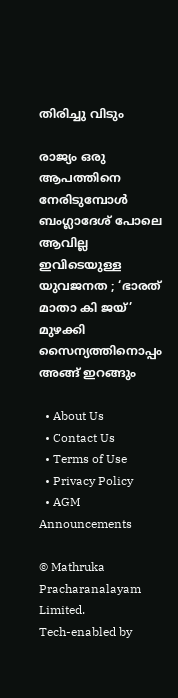തിരിച്ചു വിടും

രാജ്യം ഒരു ആപത്തിനെ നേരിടുമ്പോൾ ബംഗ്ലാദേശ് പോലെ ആവില്ല ഇവിടെയുള്ള യുവജനത ; ‘ഭാരത് മാതാ കി ജയ്’ മുഴക്കി സൈന്യത്തിനൊപ്പം അങ്ങ് ഇറങ്ങും

  • About Us
  • Contact Us
  • Terms of Use
  • Privacy Policy
  • AGM Announcements

© Mathruka Pracharanalayam Limited.
Tech-enabled by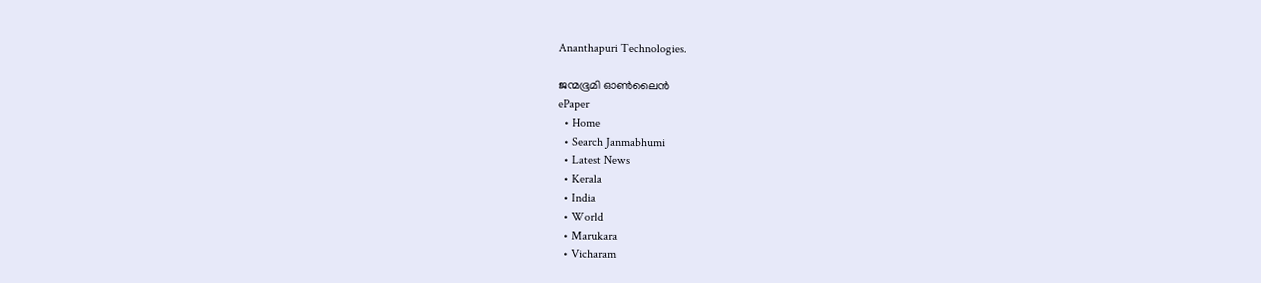Ananthapuri Technologies.

ജന്മഭൂമി ഓണ്‍ലൈന്‍
ePaper
  • Home
  • Search Janmabhumi
  • Latest News
  • Kerala
  • India
  • World
  • Marukara
  • Vicharam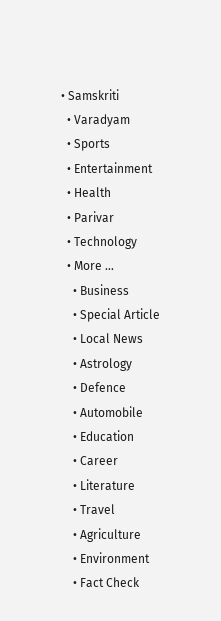• Samskriti
  • Varadyam
  • Sports
  • Entertainment
  • Health
  • Parivar
  • Technology
  • More …
    • Business
    • Special Article
    • Local News
    • Astrology
    • Defence
    • Automobile
    • Education
    • Career
    • Literature
    • Travel
    • Agriculture
    • Environment
    • Fact Check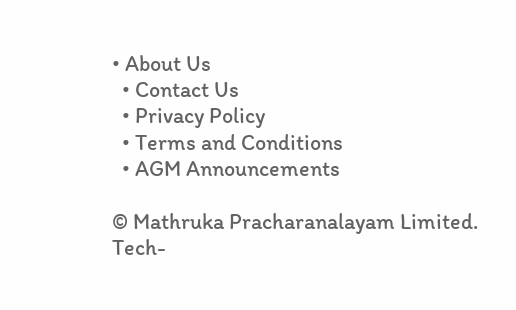• About Us
  • Contact Us
  • Privacy Policy
  • Terms and Conditions
  • AGM Announcements

© Mathruka Pracharanalayam Limited.
Tech-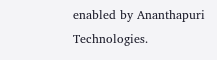enabled by Ananthapuri Technologies.